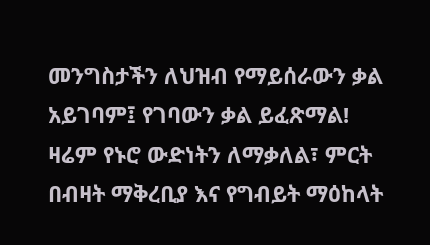መንግስታችን ለህዝብ የማይሰራውን ቃል አይገባም፤ የገባውን ቃል ይፈጽማል!
ዛሬም የኑሮ ውድነትን ለማቃለል፣ ምርት በብዛት ማቅረቢያ እና የግብይት ማዕከላት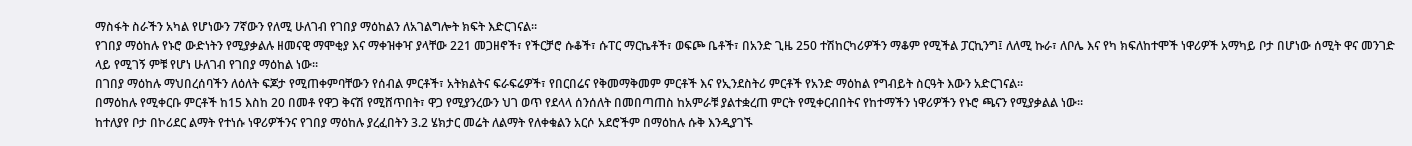ማስፋት ስራችን አካል የሆነውን 7ኛውን የለሚ ሁለገብ የገበያ ማዕከልን ለአገልግሎት ክፍት እድርገናል።
የገበያ ማዕከሉ የኑሮ ውድነትን የሚያቃልሉ ዘመናዊ ማሞቂያ እና ማቀዝቀዣ ያላቸው 221 መጋዘኖች፣ የችርቻሮ ሱቆች፣ ሱፐር ማርኬቶች፣ ወፍጮ ቤቶች፣ በአንድ ጊዜ 250 ተሽከርካሪዎችን ማቆም የሚችል ፓርኪንግ፤ ለለሚ ኩራ፣ ለቦሌ እና የካ ክፍለከተሞች ነዋሪዎች አማካይ ቦታ በሆነው ሰሚት ዋና መንገድ ላይ የሚገኝ ምቹ የሆነ ሁለገብ የገበያ ማዕከል ነው።
በገበያ ማዕከሉ ማህበረሰባችን ለዕለት ፍጆታ የሚጠቀምባቸውን የሰብል ምርቶች፣ አትክልትና ፍራፍሬዎች፣ የበርበሬና የቅመማቅመም ምርቶች እና የኢንደስትሪ ምርቶች የአንድ ማዕከል የግብይት ስርዓት እውን አድርገናል።
በማዕከሉ የሚቀርቡ ምርቶች ከ15 እስከ 20 በመቶ የዋጋ ቅናሽ የሚሸጥበት፣ ዋጋ የሚያንረውን ህገ ወጥ የደላላ ሰንሰለት በመበጣጠስ ከአምራቹ ያልተቋረጠ ምርት የሚቀርብበትና የከተማችን ነዋሪዎችን የኑሮ ጫናን የሚያቃልል ነው።
ከተለያየ ቦታ በኮሪደር ልማት የተነሱ ነዋሪዎችንና የገበያ ማዕከሉ ያረፈበትን 3.2 ሄክታር መሬት ለልማት የለቀቁልን አርሶ አደሮችም በማዕከሉ ሱቅ እንዲያገኙ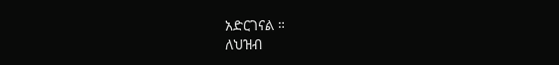አድርገናል ።
ለህዝብ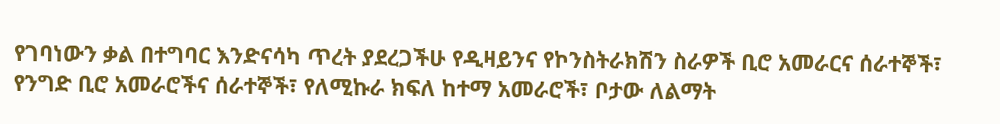የገባነውን ቃል በተግባር እንድናሳካ ጥረት ያደረጋችሁ የዲዛይንና የኮንስትራክሽን ስራዎች ቢሮ አመራርና ሰራተኞች፣ የንግድ ቢሮ አመራሮችና ሰራተኞች፣ የለሚኩራ ክፍለ ከተማ አመራሮች፣ ቦታው ለልማት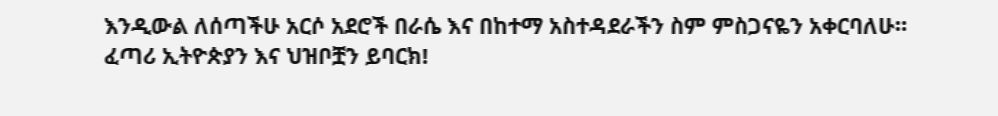እንዲውል ለሰጣችሁ አርሶ አደሮች በራሴ እና በከተማ አስተዳደራችን ስም ምስጋናዬን አቀርባለሁ።
ፈጣሪ ኢትዮጵያን እና ህዝቦቿን ይባርክ!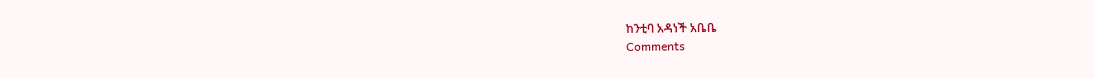ከንቲባ አዳነች አቤቤ
Comments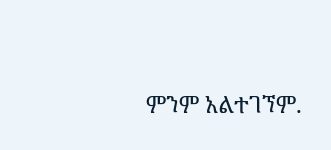ምንም አልተገኘም.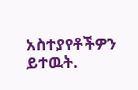አስተያየቶችዎን ይተዉት.